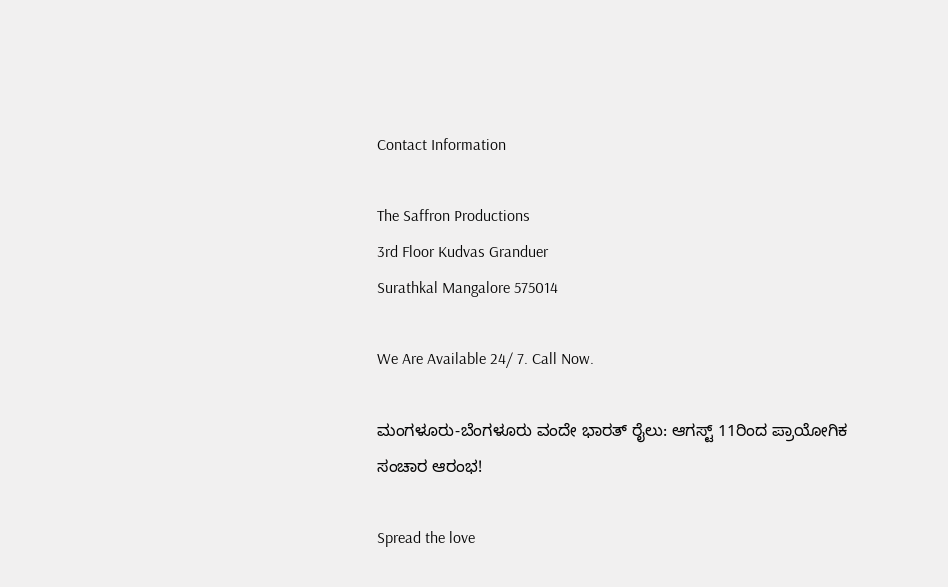Contact Information

The Saffron Productions
3rd Floor Kudvas Granduer
Surathkal Mangalore 575014

We Are Available 24/ 7. Call Now.

ಮಂಗಳೂರು-ಬೆಂಗಳೂರು ವಂದೇ ಭಾರತ್ ರೈಲು: ಆಗಸ್ಟ್ 11ರಿಂದ ಪ್ರಾಯೋಗಿಕ ಸಂಚಾರ ಆರಂಭ!

Spread the love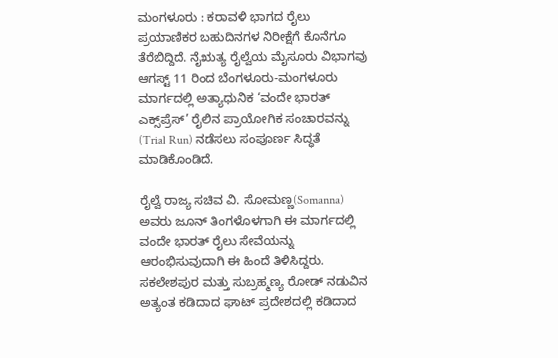ಮಂಗಳೂರು : ಕರಾವಳಿ ಭಾಗದ ರೈಲು ಪ್ರಯಾಣಿಕರ ಬಹುದಿನಗಳ ನಿರೀಕ್ಷೆಗೆ ಕೊನೆಗೂ ತೆರೆಬಿದ್ದಿದೆ. ನೈಋತ್ಯ ರೈಲ್ವೆಯ ಮೈಸೂರು ವಿಭಾಗವು ಆಗಸ್ಟ್ 11 ರಿಂದ ಬೆಂಗಳೂರು-ಮಂಗಳೂರು ಮಾರ್ಗದಲ್ಲಿ ಅತ್ಯಾಧುನಿಕ ‘ವಂದೇ ಭಾರತ್ ಎಕ್ಸ್‌ಪ್ರೆಸ್’ ರೈಲಿನ ಪ್ರಾಯೋಗಿಕ ಸಂಚಾರವನ್ನು (Trial Run) ನಡೆಸಲು ಸಂಪೂರ್ಣ ಸಿದ್ಧತೆ ಮಾಡಿಕೊಂಡಿದೆ.

ರೈಲ್ವೆ ರಾಜ್ಯ ಸಚಿವ ವಿ. ಸೋಮಣ್ಣ(Somanna) ಅವರು ಜೂನ್ ತಿಂಗಳೊಳಗಾಗಿ ಈ ಮಾರ್ಗದಲ್ಲಿ ವಂದೇ ಭಾರತ್ ರೈಲು ಸೇವೆಯನ್ನು ಆರಂಭಿಸುವುದಾಗಿ ಈ ಹಿಂದೆ ತಿಳಿಸಿದ್ದರು. ಸಕಲೇಶಪುರ ಮತ್ತು ಸುಬ್ರಹ್ಮಣ್ಯ ರೋಡ್ ನಡುವಿನ ಅತ್ಯಂತ ಕಡಿದಾದ ಘಾಟ್ ಪ್ರದೇಶದಲ್ಲಿ ಕಡಿದಾದ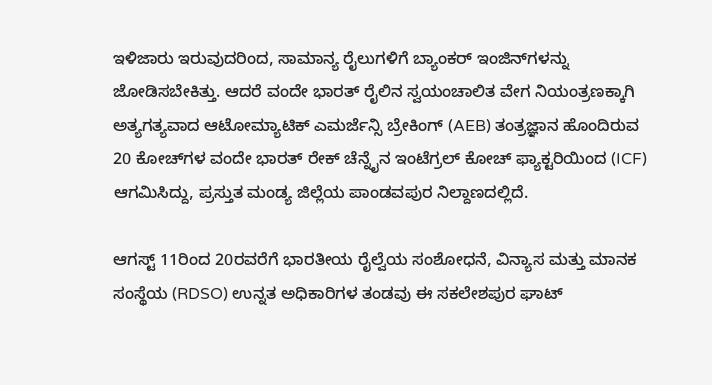ಇಳಿಜಾರು ಇರುವುದರಿಂದ, ಸಾಮಾನ್ಯ ರೈಲುಗಳಿಗೆ ಬ್ಯಾಂಕರ್ ಇಂಜಿನ್‌ಗಳನ್ನು ಜೋಡಿಸಬೇಕಿತ್ತು. ಆದರೆ ವಂದೇ ಭಾರತ್ ರೈಲಿನ ಸ್ವಯಂಚಾಲಿತ ವೇಗ ನಿಯಂತ್ರಣಕ್ಕಾಗಿ ಅತ್ಯಗತ್ಯವಾದ ಆಟೋಮ್ಯಾಟಿಕ್ ಎಮರ್ಜೆನ್ಸಿ ಬ್ರೇಕಿಂಗ್ (AEB) ತಂತ್ರಜ್ಞಾನ ಹೊಂದಿರುವ 20 ಕೋಚ್‌ಗಳ ವಂದೇ ಭಾರತ್ ರೇಕ್ ಚೆನ್ನೈನ ಇಂಟೆಗ್ರಲ್ ಕೋಚ್ ಫ್ಯಾಕ್ಟರಿಯಿಂದ (ICF) ಆಗಮಿಸಿದ್ದು, ಪ್ರಸ್ತುತ ಮಂಡ್ಯ ಜಿಲ್ಲೆಯ ಪಾಂಡವಪುರ ನಿಲ್ದಾಣದಲ್ಲಿದೆ.

ಆಗಸ್ಟ್ 11ರಿಂದ 20ರವರೆಗೆ ಭಾರತೀಯ ರೈಲ್ವೆಯ ಸಂಶೋಧನೆ, ವಿನ್ಯಾಸ ಮತ್ತು ಮಾನಕ ಸಂಸ್ಥೆಯ (RDSO) ಉನ್ನತ ಅಧಿಕಾರಿಗಳ ತಂಡವು ಈ ಸಕಲೇಶಪುರ ಘಾಟ್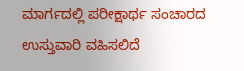ಮಾರ್ಗದಲ್ಲಿ ಪರೀಕ್ಷಾರ್ಥ ಸಂಚಾರದ ಉಸ್ತುವಾರಿ ವಹಿಸಲಿದೆ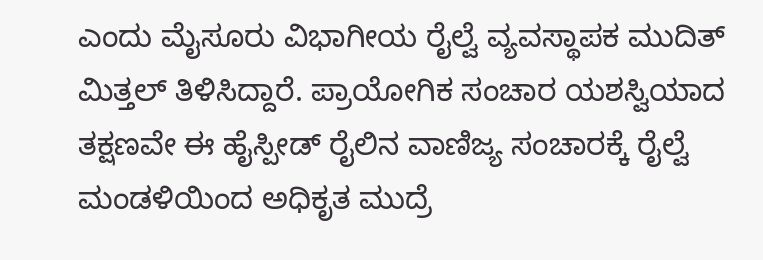ಎಂದು ಮೈಸೂರು ವಿಭಾಗೀಯ ರೈಲ್ವೆ ವ್ಯವಸ್ಥಾಪಕ ಮುದಿತ್ ಮಿತ್ತಲ್ ತಿಳಿಸಿದ್ದಾರೆ. ಪ್ರಾಯೋಗಿಕ ಸಂಚಾರ ಯಶಸ್ವಿಯಾದ ತಕ್ಷಣವೇ ಈ ಹೈಸ್ಪೀಡ್ ರೈಲಿನ ವಾಣಿಜ್ಯ ಸಂಚಾರಕ್ಕೆ ರೈಲ್ವೆ ಮಂಡಳಿಯಿಂದ ಅಧಿಕೃತ ಮುದ್ರೆ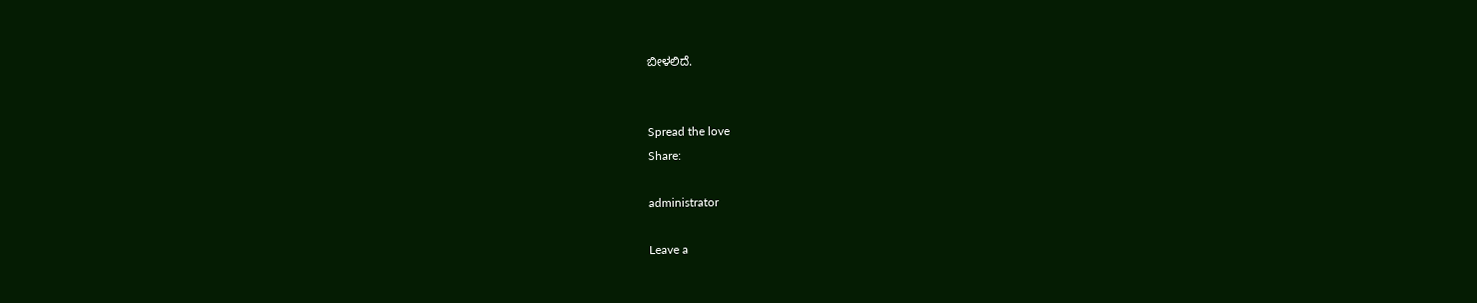ಬೀಳಲಿದೆ.


Spread the love
Share:

administrator

Leave a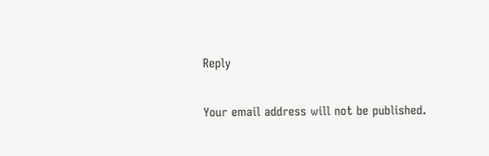Reply

Your email address will not be published.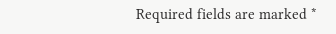Required fields are marked *